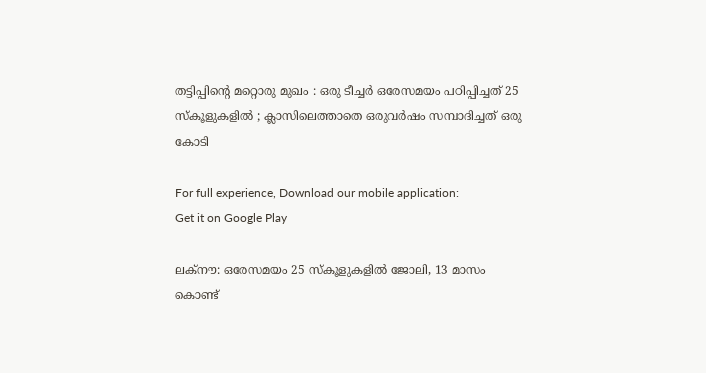തട്ടിപ്പിന്റെ മറ്റൊരു മുഖം : ഒരു ടീച്ചര്‍ ഒരേസമയം പഠിപ്പിച്ചത് 25 സ്കൂളുകളില്‍ ; ക്ലാസിലെത്താതെ ഒരുവര്‍ഷം സമ്പാദിച്ചത് ഒരു കോടി

For full experience, Download our mobile application:
Get it on Google Play

ലക്നൗ: ഒരേസമയം 25 സ്കൂളുകളില്‍ ജോലി, 13 മാസം കൊണ്ട്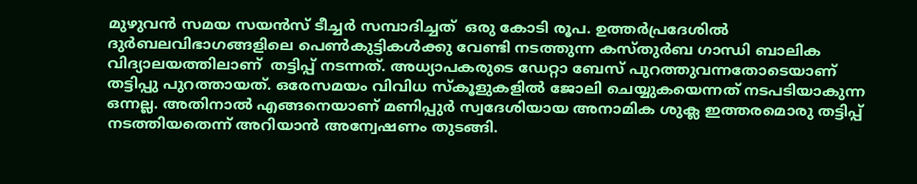മുഴുവന്‍ സമയ സയന്‍സ് ടീച്ചര്‍ സമ്പാദിച്ചത്  ഒരു കോടി രൂപ. ഉത്തര്‍പ്രദേശില്‍ ദുര്‍ബലവിഭാഗങ്ങളിലെ പെണ്‍കുട്ടികള്‍ക്കു വേണ്ടി നടത്തുന്ന കസ്തുര്‍ബ ഗാന്ധി ബാലിക വിദ്യാലയത്തിലാണ്  തട്ടിപ്പ് നടന്നത്. അധ്യാപകരുടെ ഡേറ്റാ ബേസ് പുറത്തുവന്നതോടെയാണ്‌   തട്ടിപ്പു പുറത്തായത്. ഒരേസമയം വിവിധ സ്കൂളുകളില്‍ ജോലി ചെയ്യുകയെന്നത് നടപടിയാകുന്ന ഒന്നല്ല. അതിനാല്‍ എങ്ങനെയാണ് മണിപ്പുര്‍ സ്വദേശിയായ അനാമിക ശുക്ല ഇത്തരമൊരു തട്ടിപ്പ് നടത്തിയതെന്ന് അറിയാന്‍ അന്വേഷണം തുടങ്ങി.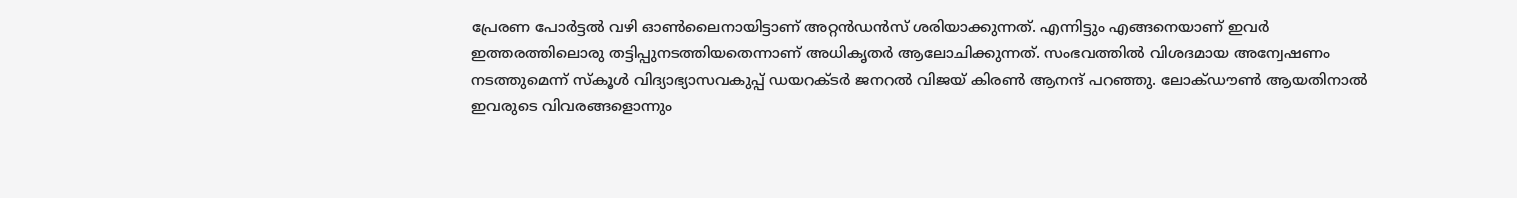പ്രേരണ പോര്‍ട്ടല്‍ വഴി ഓണ്‍ലൈനായിട്ടാണ് അറ്റന്‍ഡന്‍സ് ശരിയാക്കുന്നത്. എന്നിട്ടും എങ്ങനെയാണ് ഇവര്‍ ഇത്തരത്തിലൊരു തട്ടിപ്പുനടത്തിയതെന്നാണ് അധികൃതര്‍ ആലോചിക്കുന്നത്. സംഭവത്തില്‍ വിശദമായ അന്വേഷണം നടത്തുമെന്ന് സ്കൂള്‍ വിദ്യാഭ്യാസവകുപ്പ് ഡയറക്ടര്‍ ജനറല്‍ വിജയ് കിരണ്‍ ആനന്ദ് പറഞ്ഞു. ലോക്ഡൗണ്‍ ആയതിനാല്‍ ഇവരുടെ വിവരങ്ങളൊന്നും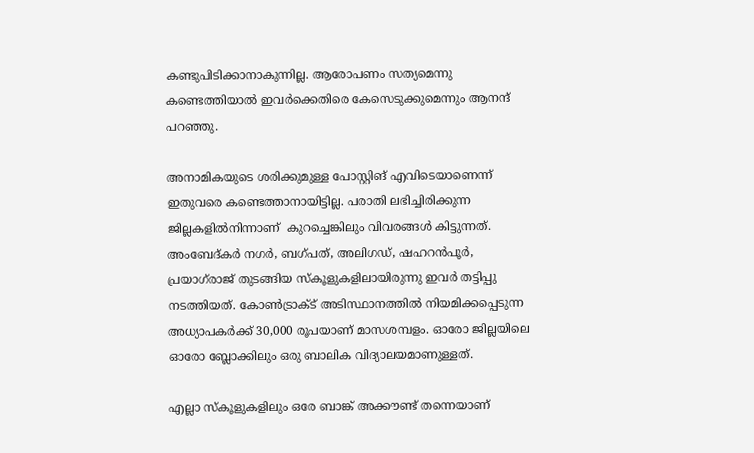കണ്ടുപിടിക്കാനാകുന്നില്ല. ആരോപണം സത്യമെന്നു കണ്ടെത്തിയാല്‍ ഇവര്‍ക്കെതിരെ കേസെടുക്കുമെന്നും ആനന്ദ് പറഞ്ഞു.

അനാമികയുടെ ശരിക്കുമുള്ള പോസ്റ്റിങ് എവിടെയാണെന്ന് ഇതുവരെ കണ്ടെത്താനായിട്ടില്ല. പരാതി ലഭിച്ചിരിക്കുന്ന ജില്ലകളില്‍നിന്നാണ്  കുറച്ചെങ്കിലും വിവരങ്ങള്‍ കിട്ടുന്നത്. അംബേദ്കര്‍ നഗര്‍, ബഗ്പത്, അലിഗഡ്, ഷഹറന്‍പൂര്‍, പ്രയാഗ്‌രാജ് തുടങ്ങിയ സ്കൂളുകളിലായിരുന്നു ഇവര്‍ തട്ടിപ്പു നടത്തിയത്. കോണ്‍ട്രാക്‌ട് അടിസ്ഥാനത്തില്‍ നിയമിക്കപ്പെടുന്ന അധ്യാപകര്‍ക്ക് 30,000 രൂപയാണ് മാസശമ്പളം. ഓരോ ജില്ലയിലെ ഓരോ ബ്ലോക്കിലും ഒരു ബാലിക വിദ്യാലയമാണുള്ളത്.

എല്ലാ സ്കൂളുകളിലും ഒരേ ബാങ്ക് അക്കൗണ്ട് തന്നെയാണ്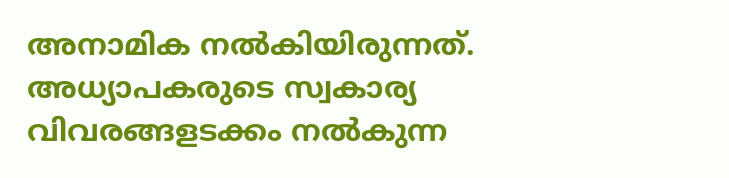അനാമിക നല്‍കിയിരുന്നത്. അധ്യാപകരുടെ സ്വകാര്യ വിവരങ്ങളടക്കം നല്‍കുന്ന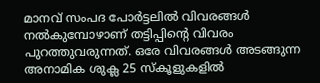മാനവ് സംപദ പോര്‍ട്ടലില്‍ വിവരങ്ങള്‍ നല്‍കുമ്പോഴാണ് തട്ടിപ്പിന്റെ വിവരം പുറത്തുവരുന്നത്. ഒരേ വിവരങ്ങള്‍ അടങ്ങുന്ന അനാമിക ശുക്ല 25 സ്കൂളുകളില്‍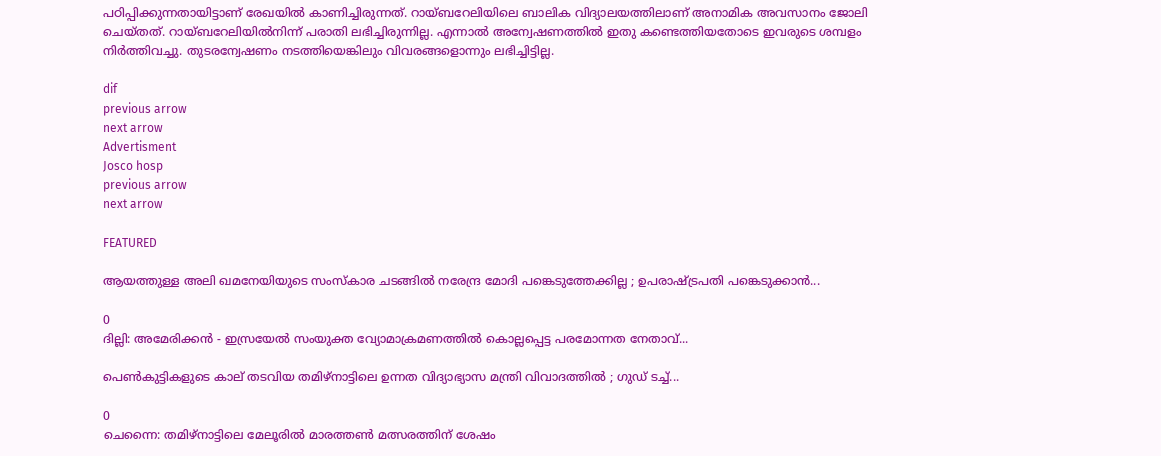പഠിപ്പിക്കുന്നതായിട്ടാണ് രേഖയില്‍ കാണിച്ചിരുന്നത്. റായ്ബറേലിയിലെ ബാലിക വിദ്യാലയത്തിലാണ് അനാമിക അവസാനം ജോലി ചെയ്തത്. റായ്ബറേലിയില്‍നിന്ന് പരാതി ലഭിച്ചിരുന്നില്ല. എന്നാല്‍ അന്വേഷണത്തില്‍ ഇതു കണ്ടെത്തിയതോടെ ഇവരുടെ ശമ്പളം നിര്‍ത്തിവച്ചു. തുടരന്വേഷണം നടത്തിയെങ്കിലും വിവരങ്ങളൊന്നും ലഭിച്ചിട്ടില്ല.

dif
previous arrow
next arrow
Advertisment
Josco hosp
previous arrow
next arrow

FEATURED

ആയത്തുള്ള അലി ഖമനേയിയുടെ സംസ്കാര ചടങ്ങിൽ നരേന്ദ്ര മോദി പങ്കെടുത്തേക്കില്ല ; ഉപരാഷ്ട്രപതി പങ്കെടുക്കാൻ...

0
ദില്ലി: അമേരിക്കൻ - ഇസ്രയേൽ സംയുക്ത വ്യോമാക്രമണത്തിൽ കൊല്ലപ്പെട്ട പരമോന്നത നേതാവ്...

പെൺകുട്ടികളുടെ കാല് തടവിയ തമിഴ്നാട്ടിലെ ഉന്നത വിദ്യാഭ്യാസ മന്ത്രി വിവാദത്തിൽ ; ഗുഡ് ടച്ച്...

0
ചെന്നൈ: തമിഴ്നാട്ടിലെ മേലൂരിൽ മാരത്തൺ മത്സരത്തിന് ശേഷം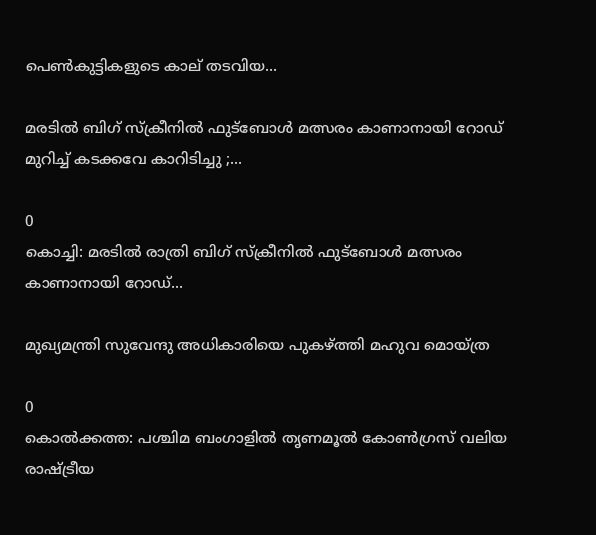പെൺകുട്ടികളുടെ കാല് തടവിയ...

മരടിൽ ബിഗ് സ്ക്രീനിൽ ഫുട്ബോൾ മത്സരം കാണാനായി റോഡ് മുറിച്ച് കടക്കവേ കാറിടിച്ചു ;...

0
കൊച്ചി: മരടിൽ രാത്രി ബിഗ് സ്ക്രീനിൽ ഫുട്ബോൾ മത്സരം കാണാനായി റോഡ്...

മുഖ്യമന്ത്രി സുവേന്ദു അധികാരിയെ പുകഴ്ത്തി മഹുവ മൊയ്ത്ര

0
കൊൽക്കത്ത: പശ്ചിമ ബംഗാളിൽ തൃണമൂൽ കോൺഗ്രസ് വലിയ രാഷ്ട്രീയ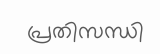പ്രതിസന്ധി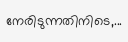നേരിടുന്നതിനിടെ,...